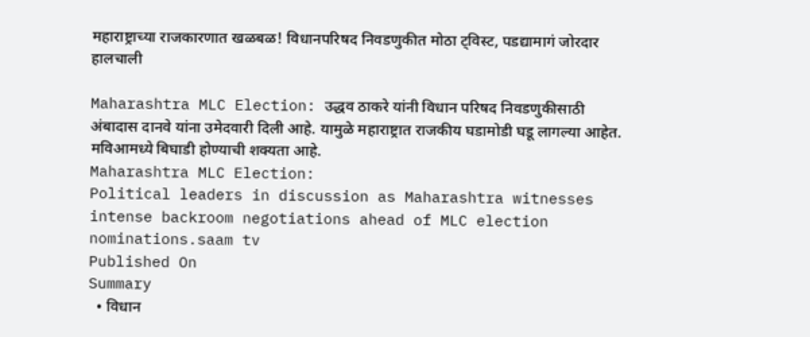महाराष्ट्राच्या राजकारणात खळबळ! विधानपरिषद निवडणुकीत मोठा ट्विस्ट, पडद्यामागं जोरदार हालचाली

Maharashtra MLC Election: उद्धव ठाकरे यांनी विधान परिषद निवडणुकीसाठी अंबादास दानवे यांना उमेदवारी दिली आहे. यामुळे महाराष्ट्रात राजकीय घडामोडी घडू लागल्या आहेत. मविआमध्ये बिघाडी होण्याची शक्यता आहे.
Maharashtra MLC Election:
Political leaders in discussion as Maharashtra witnesses intense backroom negotiations ahead of MLC election nominations.saam tv
Published On
Summary
  • विधान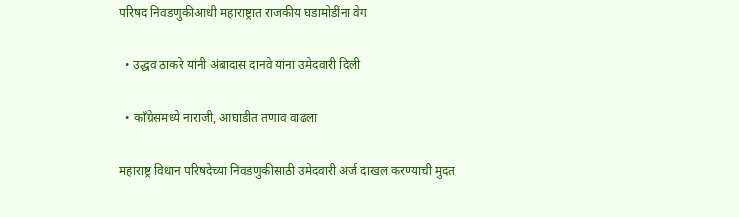परिषद निवडणुकीआधी महाराष्ट्रात राजकीय घडामोडींना वेग

  • उद्धव ठाकरे यांनी अंबादास दानवे यांना उमेदवारी दिली

  • काँग्रेसमध्ये नाराजी, आघाडीत तणाव वाढला

महाराष्ट्र विधान परिषदेच्या निवडणुकीसाठी उमेदवारी अर्ज दाखल करण्याची मुदत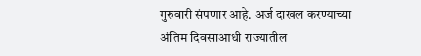गुरुवारी संपणार आहे. अर्ज दाखल करण्याच्या अंतिम दिवसाआधी राज्यातील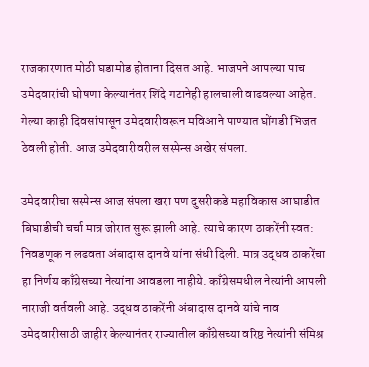राजकारणात मोठी घडामोड होताना दिसत आहे. भाजपने आपल्या पाच उमेदवारांची घोषणा केल्यानंतर शिंदे गटानेही हालचाली वाढवल्या आहेत. गेल्या काही दिवसांपासून उमेदवारीवरून मविआने पाण्यात घोंगडी भिजत ठेवली होती. आज उमेदवारीवरील सस्पेन्स अखेर संपला.

उमेदवारीचा सस्पेन्स आज संपला खरा पण दुसरीकडे महाविकास आघाडीत बिघाडीची चर्चा मात्र जोरात सुरू झाली आहे. त्याचे कारण ठाकरेंनी स्वत: निवडणूक न लढवता अंबादास दानवे यांना संधी दिली. मात्र उद्धव ठाकरेंचा हा निर्णय काँग्रेसच्या नेत्यांना आवडला नाहीये. काँग्रेसमधील नेत्यांनी आपली नाराजी वर्तवली आहे. उद्धव ठाकरेंनी अंबादास दानवे यांचे नाव उमेदवारीसाठी जाहीर केल्यानंतर राज्यातील काँग्रेसच्या वरिष्ठ नेत्यांनी संमिश्र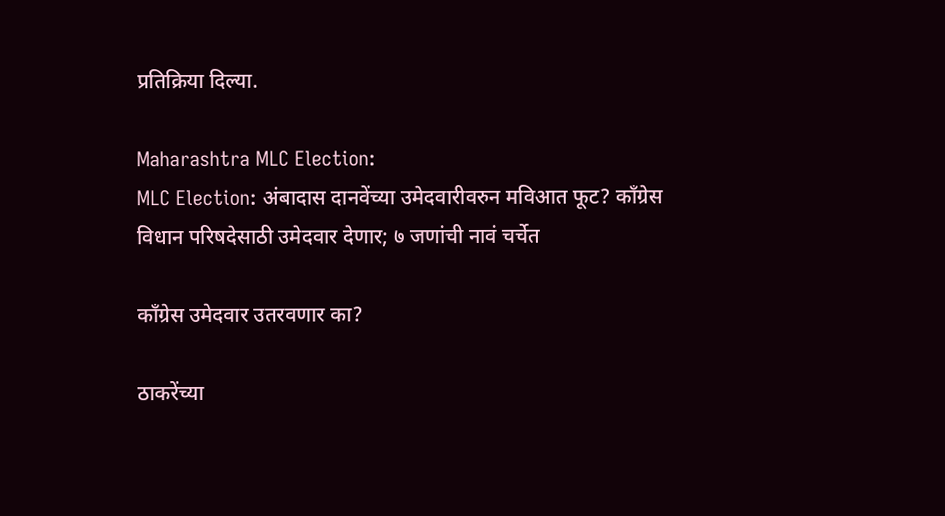प्रतिक्रिया दिल्या.

Maharashtra MLC Election:
MLC Election: अंबादास दानवेंच्या उमेदवारीवरुन मविआत फूट? काँग्रेस विधान परिषदेसाठी उमेदवार देणार; ७ जणांची नावं चर्चेत

काँग्रेस उमेदवार उतरवणार का?

ठाकरेंच्या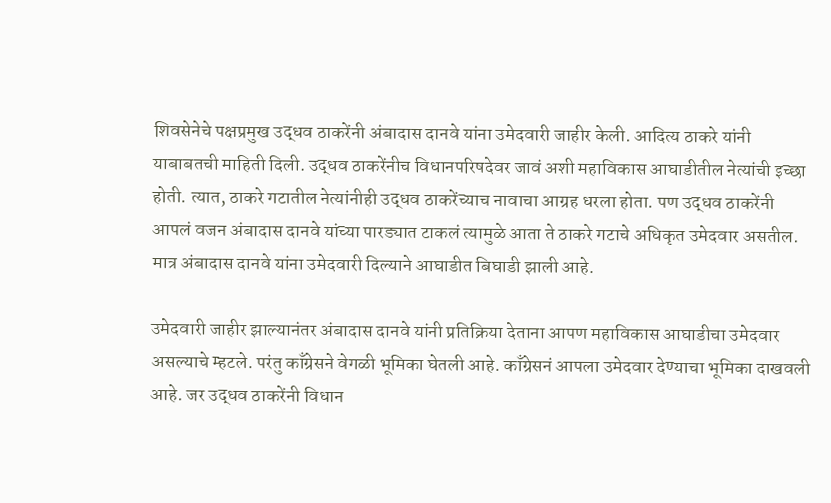शिवसेनेचे पक्षप्रमुख उद्धव ठाकरेंनी अंबादास दानवे यांना उमेदवारी जाहीर केली. आदित्य ठाकरे यांनी याबाबतची माहिती दिली. उद्धव ठाकरेंनीच विधानपरिषदेवर जावं अशी महाविकास आघाडीतील नेत्यांची इच्छा होती. त्यात, ठाकरे गटातील नेत्यांनीही उद्धव ठाकरेंच्याच नावाचा आग्रह धरला होता. पण उद्धव ठाकरेंनी आपलं वजन अंबादास दानवे यांच्या पारड्यात टाकलं त्यामुळे आता ते ठाकरे गटाचे अधिकृत उमेदवार असतील. मात्र अंबादास दानवे यांना उमेदवारी दिल्याने आघाडीत बिघाडी झाली आहे.

उमेदवारी जाहीर झाल्यानंतर अंबादास दानवे यांनी प्रतिक्रिया देताना आपण महाविकास आघाडीचा उमेदवार असल्याचे म्हटले. परंतु काँग्रेसने वेगळी भूमिका घेतली आहे. काँग्रेसनं आपला उमेदवार देण्याचा भूमिका दाखवली आहे. जर उद्धव ठाकरेंनी विधान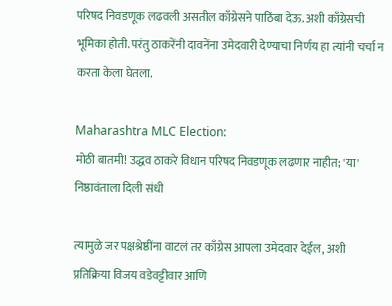परिषद निवडणूक लढवली असतील काँग्रेसने पाठिंबा देऊ. अशी काँग्रेसची भूमिका होती. परंतु ठाकरेंनी दावनेंना उमेदवारी देण्याचा निर्णय हा त्यांनी चर्चा न करता केला घेतला.

Maharashtra MLC Election:
मोठी बातमी! उद्धव ठाकरे विधान परिषद निवडणूक लढणार नाहीत; 'या' निष्ठावंताला दिली संधी

त्यामुळे जर पक्षश्रेष्ठींना वाटलं तर काँग्रेस आपला उमेदवार देईल, अशी प्रतिक्रिया विजय वडेवट्टीवार आणि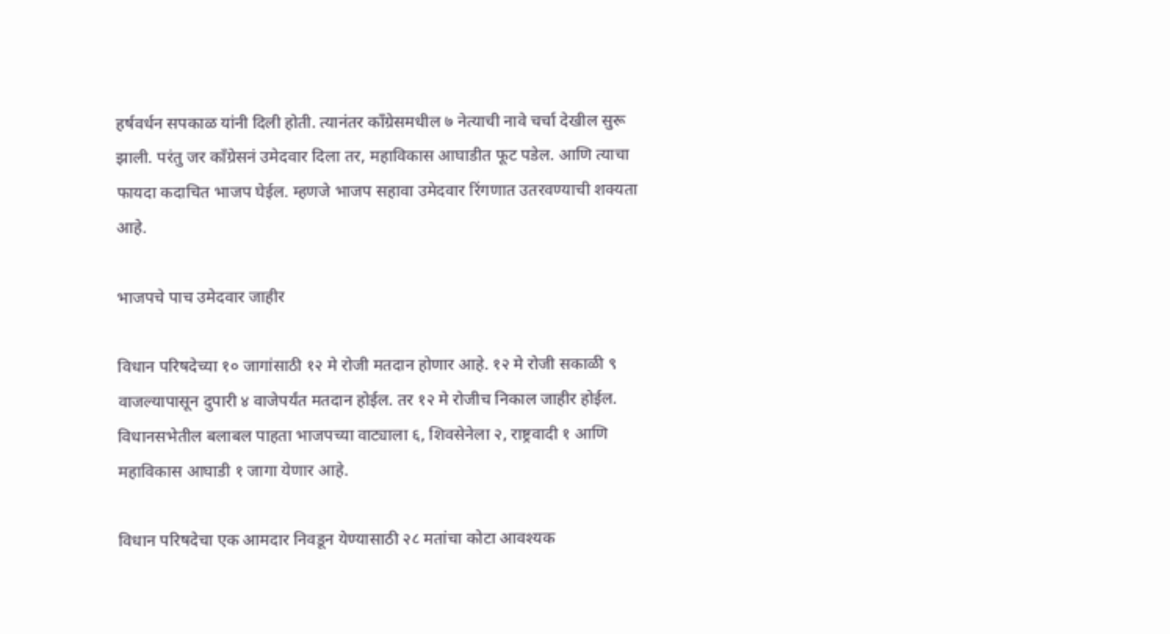हर्षवर्धन सपकाळ यांनी दिली होती. त्यानंतर काँग्रेसमधील ७ नेत्याची नावे चर्चा देखील सुरू झाली. परंतु जर काँग्रेसनं उमेदवार दिला तर, महाविकास आघाडीत फूट पडेल. आणि त्याचा फायदा कदाचित भाजप घेईल. म्हणजे भाजप सहावा उमेदवार रिंगणात उतरवण्याची शक्यता आहे.

भाजपचे पाच उमेदवार जाहीर

विधान परिषदेच्या १० जागांसाठी १२ मे रोजी मतदान होणार आहे. १२ मे रोजी सकाळी ९ वाजल्यापासून दुपारी ४ वाजेपर्यंत मतदान होईल. तर १२ मे रोजीच निकाल जाहीर होईल. विधानसभेतील बलाबल पाहता भाजपच्या वाट्याला ६, शिवसेनेला २, राष्ट्रवादी १ आणि महाविकास आघाडी १ जागा येणार आहे.

विधान परिषदेचा एक आमदार निवडून येण्यासाठी २८ मतांचा कोटा आवश्यक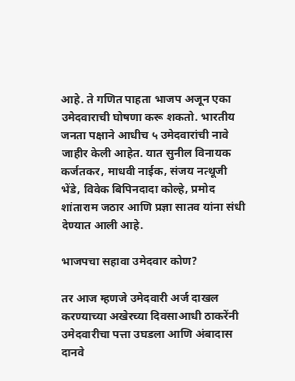आहे. ते गणित पाहता भाजप अजून एका उमेदवाराची घोषणा करू शकतो. भारतीय जनता पक्षाने आधीच ५ उमेदवारांची नावे जाहीर केली आहेत. यात सुनील विनायक कर्जतकर, माधवी नाईक, संजय नत्थूजी भेंडे, विवेक बिपिनदादा कोल्हे, प्रमोद शांताराम जठार आणि प्रज्ञा सातव यांना संधी देण्यात आली आहे.

भाजपचा सहावा उमेदवार कोण?

तर आज म्हणजे उमेदवारी अर्ज दाखल करण्याच्या अखेरच्या दिवसाआधी ठाकरेंनी उमेदवारीचा पत्ता उघडला आणि अंबादास दानवे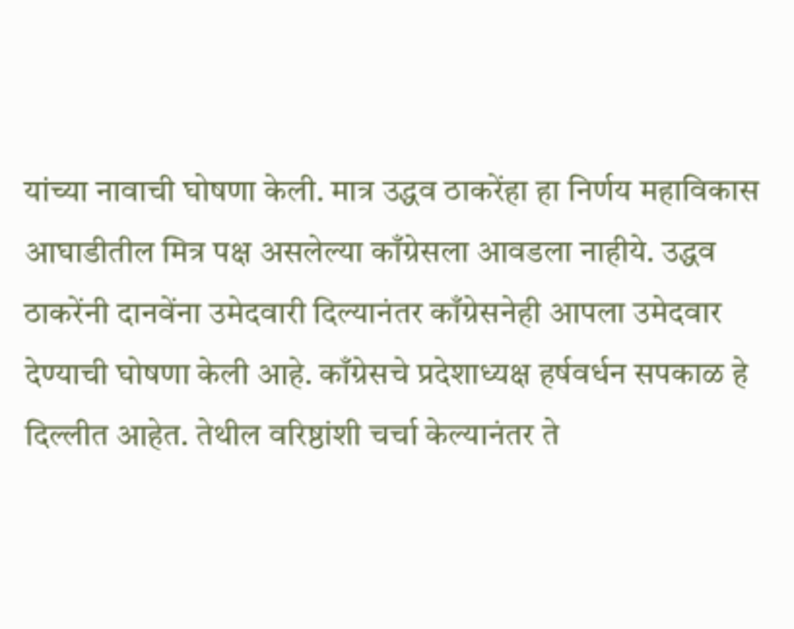यांच्या नावाची घोषणा केली. मात्र उद्धव ठाकरेंहा हा निर्णय महाविकास आघाडीतील मित्र पक्ष असलेल्या काँग्रेसला आवडला नाहीये. उद्धव ठाकरेंनी दानवेंना उमेदवारी दिल्यानंतर काँग्रेसनेही आपला उमेदवार देण्याची घोषणा केली आहे. काँग्रेसचे प्रदेशाध्यक्ष हर्षवर्धन सपकाळ हे दिल्लीत आहेत. तेथील वरिष्ठांशी चर्चा केल्यानंतर ते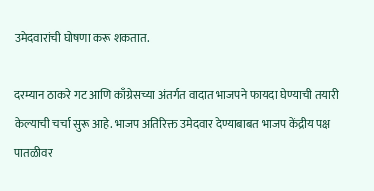उमेदवारांची घोषणा करू शकतात.

दरम्यान ठाकरे गट आणि काँग्रेसच्या अंतर्गत वादात भाजपने फायदा घेण्याची तयारी केल्याची चर्चा सुरू आहे. भाजप अतिरिक्त उमेदवार देण्याबाबत भाजप केंद्रीय पक्ष पातळीवर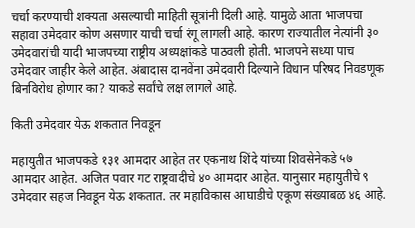चर्चा करण्याची शक्यता असल्याची माहिती सूत्रांनी दिली आहे. यामुळे आता भाजपचा सहावा उमेदवार कोण असणार याची चर्चा रंगू लागली आहे. कारण राज्यातील नेत्यांनी ३० उमेदवारांची यादी भाजपच्या राष्ट्रीय अध्यक्षांकडे पाठवली होती. भाजपने सध्या पाच उमेदवार जाहीर केले आहेत. अंबादास दानवेंना उमेदवारी दिल्याने विधान परिषद निवडणूक बिनविरोध होणार का? याकडे सर्वांचे लक्ष लागले आहे.

किती उमेदवार येऊ शकतात निवडून

महायुतीत भाजपकडे १३१ आमदार आहेत तर एकनाथ शिंदे यांच्या शिवसेनेकडे ५७ आमदार आहेत. अजित पवार गट राष्ट्रवादीचे ४० आमदार आहेत. यानुसार महायुतीचे ९ उमेदवार सहज निवडून येऊ शकतात. तर महाविकास आघाडीचे एकूण संख्याबळ ४६ आहे.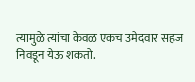त्यामुळे त्यांचा केवळ एकच उमेदवार सहज निवडून येऊ शकतो.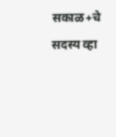सकाळ+चे सदस्य व्हा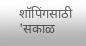शॉपिंगसाठी 'सकाळ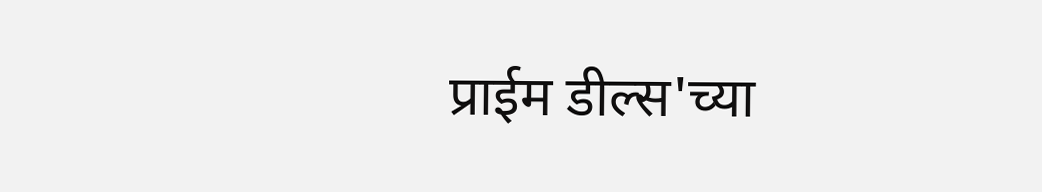प्राईम डील्स'च्या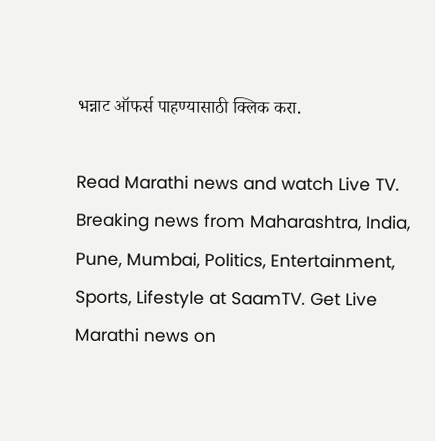भन्नाट ऑफर्स पाहण्यासाठी क्लिक करा.

Read Marathi news and watch Live TV. Breaking news from Maharashtra, India, Pune, Mumbai, Politics, Entertainment, Sports, Lifestyle at SaamTV. Get Live Marathi news on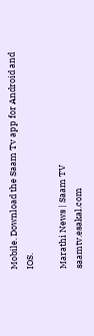Mobile. Download the Saam Tv app for Android and IOS.

Marathi News | Saam TV
saamtv.esakal.com